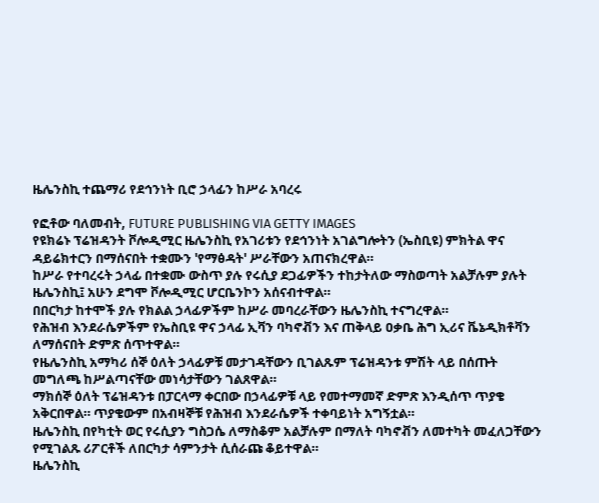ዜሌንስኪ ተጨማሪ የደኅንነት ቢሮ ኃላፊን ከሥራ አባረሩ

የፎቶው ባለመብት, FUTURE PUBLISHING VIA GETTY IMAGES
የዩክሬኑ ፕሬዝዳንት ቮሎዲሚር ዜሌንስኪ የአገሪቱን የደኅንነት አገልግሎትን (ኤስቢዩ) ምክትል ዋና ዳይሬክተርን በማሰናበት ተቋሙን 'የማፅዳት' ሥራቸውን አጠናክረዋል።
ከሥራ የተባረሩት ኃላፊ በተቋሙ ውስጥ ያሉ የሩሲያ ደጋፊዎችን ተከታትለው ማስወጣት አልቻሉም ያሉት ዜሌንስኪ፤ አሁን ደግሞ ቮሎዲሚር ሆርቤንኮን አሰናብተዋል።
በበርካታ ከተሞች ያሉ የክልል ኃላፊዎችም ከሥራ መባረራቸውን ዜሌንስኪ ተናግረዋል።
የሕዝብ እንደራሴዎችም የኤስቢዩ ዋና ኃላፊ ኢቫን ባካኖቭን እና ጠቅላይ ዐቃቤ ሕግ ኢሪና ቬኔዲክቶቫን ለማሰናበት ድምጽ ሰጥተዋል።
የዜሌንስኪ አማካሪ ሰኞ ዕለት ኃላፊዎቹ መታገዳቸውን ቢገልጹም ፕሬዝዳንቱ ምሽት ላይ በሰጡት መግለጫ ከሥልጣናቸው መነሳታቸውን ገልጸዋል።
ማክሰኞ ዕለት ፕሬዝዳንቱ በፓርላማ ቀርበው በኃላፊዎቹ ላይ የመተማመኛ ድምጽ እንዲሰጥ ጥያቄ አቅርበዋል። ጥያቄውም በአብዛኞቹ የሕዝብ እንደራሴዎች ተቀባይነት አግኝቷል።
ዜሌንስኪ በየካቲት ወር የሩሲያን ግስጋሴ ለማስቆም አልቻሉም በማለት ባካኖቭን ለመተካት መፈለጋቸውን የሚገልጹ ሪፖርቶች ለበርካታ ሳምንታት ሲሰራጩ ቆይተዋል።
ዜሌንስኪ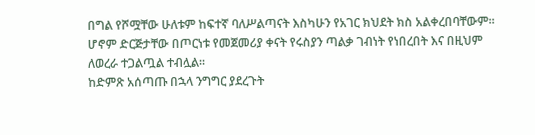በግል የሾሟቸው ሁለቱም ከፍተኛ ባለሥልጣናት እስካሁን የአገር ክህደት ክስ አልቀረበባቸውም። ሆኖም ድርጅታቸው በጦርነቱ የመጀመሪያ ቀናት የሩስያን ጣልቃ ገብነት የነበረበት እና በዚህም ለወረራ ተጋልጧል ተብሏል።
ከድምጽ አሰጣጡ በኋላ ንግግር ያደረጉት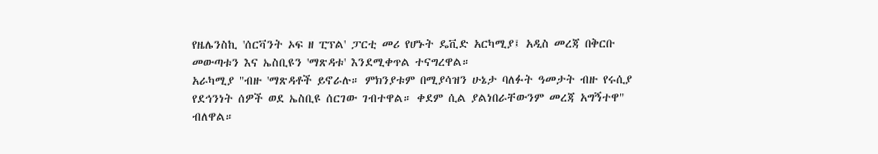የዜሌንስኪ 'ሰርቫንት ኦፍ ዘ ፒፕል' ፓርቲ መሪ የሆኑት ዴቪድ አርካሚያ፤ አዲስ መረጃ በቅርቡ መውጣቱን እና ኤስቢዩን 'ማጽዳቱ' እንደሚቀጥል ተናግረዋል።
አራካሚያ "ብዙ 'ማጽዳቶች ይኖራሉ። ምክንያቱም በሚያሳዝን ሁኔታ ባለፉት ዓመታት ብዙ የሩሲያ የደኅንነት ሰዎች ወደ ኤስቢዩ ሰርገው ገብተዋል። ቀደም ሲል ያልነበራቸውንም መረጃ አግኝተዋ" ብለዋል።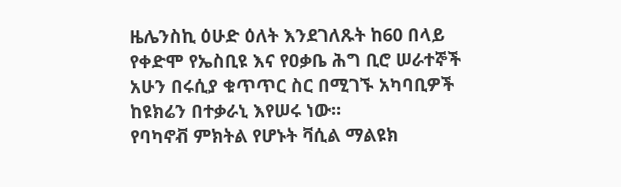ዜሌንስኪ ዕሁድ ዕለት እንደገለጹት ከ60 በላይ የቀድሞ የኤስቢዩ እና የዐቃቤ ሕግ ቢሮ ሠራተኞች አሁን በሩሲያ ቁጥጥር ስር በሚገኙ አካባቢዎች ከዩክሬን በተቃራኒ እየሠሩ ነው።
የባካኖቭ ምክትል የሆኑት ቫሲል ማልዩክ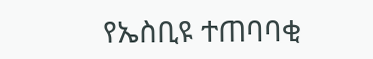የኤስቢዩ ተጠባባቂ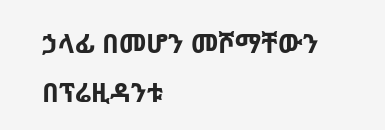ኃላፊ በመሆን መሾማቸውን በፕሬዚዳንቱ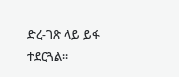ድረ-ገጽ ላይ ይፋ ተደርጓል።